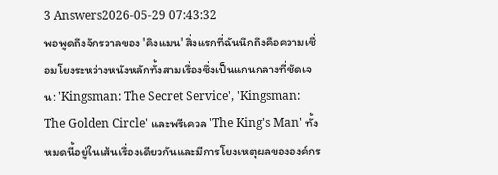3 Answers2026-05-29 07:43:32
พอพูดถึงจักรวาลของ 'คิงแมน' สิ่งแรกที่ฉันนึกถึงคือความเชื่อมโยงระหว่างหนังหลักทั้งสามเรื่องซึ่งเป็นแกนกลางที่ชัดเจน: 'Kingsman: The Secret Service', 'Kingsman: The Golden Circle' และพรีเควล 'The King's Man' ทั้งหมดนี้อยู่ในเส้นเรื่องเดียวกันและมีการโยงเหตุผลขององค์กร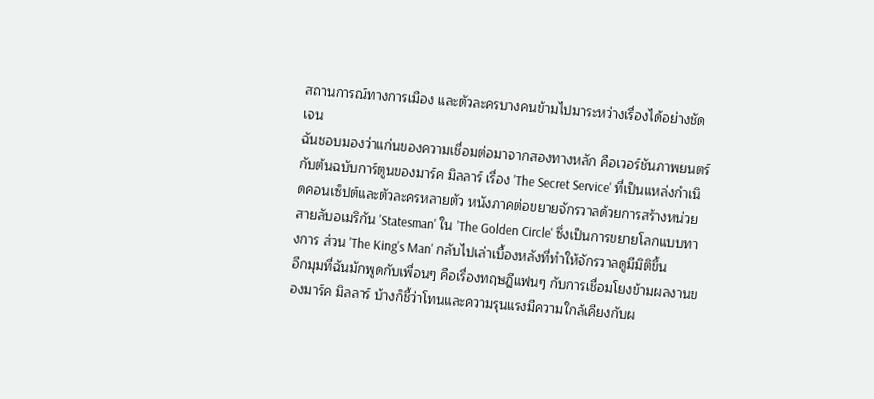สถานการณ์ทางการเมือง และตัวละครบางคนข้ามไปมาระหว่างเรื่องได้อย่างชัดเจน
ฉันชอบมองว่าแก่นของความเชื่อมต่อมาจากสองทางหลัก คือเวอร์ชันภาพยนตร์กับต้นฉบับการ์ตูนของมาร์ค มิลลาร์ เรื่อง 'The Secret Service' ที่เป็นแหล่งกำเนิดคอนเซ็ปต์และตัวละครหลายตัว หนังภาคต่อขยายจักรวาลด้วยการสร้างหน่วยสายลับอเมริกัน 'Statesman' ใน 'The Golden Circle' ซึ่งเป็นการขยายโลกแบบทางการ ส่วน 'The King's Man' กลับไปเล่าเบื้องหลังที่ทำให้จักรวาลดูมีมิติขึ้น
อีกมุมที่ฉันมักพูดกับเพื่อนๆ คือเรื่องทฤษฎีแฟนๆ กับการเชื่อมโยงข้ามผลงานของมาร์ค มิลลาร์ บ้างก็ชี้ว่าโทนและความรุนแรงมีความใกล้เคียงกับผ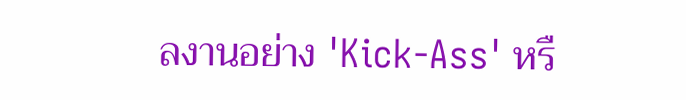ลงานอย่าง 'Kick-Ass' หรื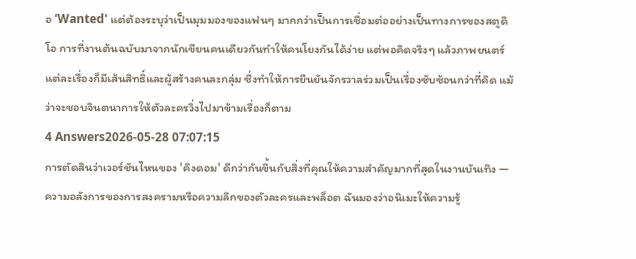อ 'Wanted' แต่ต้องระบุว่าเป็นมุมมองของแฟนๆ มากกว่าเป็นการเชื่อมต่ออย่างเป็นทางการของสตูดิโอ การที่งานต้นฉบับมาจากนักเขียนคนเดียวกันทำให้คนโยงกันได้ง่าย แต่พอคิดจริงๆ แล้วภาพยนตร์แต่ละเรื่องก็มีเส้นสิทธิ์และผู้สร้างคนละกลุ่ม ซึ่งทำให้การยืนยันจักรวาลร่วมเป็นเรื่องซับซ้อนกว่าที่คิด แม้ว่าจะชอบจินตนาการให้ตัวละครวิ่งไปมาข้ามเรื่องก็ตาม
4 Answers2026-05-28 07:07:15
การตัดสินว่าเวอร์ชันไหนของ 'คิงดอม' ดีกว่ากันขึ้นกับสิ่งที่คุณให้ความสำคัญมากที่สุดในงานบันเทิง — ความอลังการของการสงครามหรือความลึกของตัวละครและพล็อต ฉันมองว่าอนิเมะให้ความรู้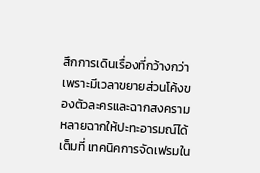สึกการเดินเรื่องที่กว้างกว่า เพราะมีเวลาขยายส่วนโค้งของตัวละครและฉากสงครามหลายฉากให้ปะทะอารมณ์ได้เต็มที่ เทคนิคการจัดเฟรมใน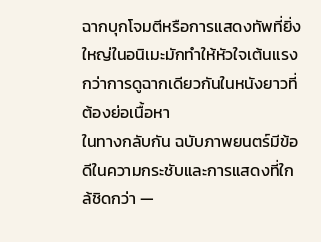ฉากบุกโจมตีหรือการแสดงทัพที่ยิ่งใหญ่ในอนิเมะมักทำให้หัวใจเต้นแรงกว่าการดูฉากเดียวกันในหนังยาวที่ต้องย่อเนื้อหา
ในทางกลับกัน ฉบับภาพยนตร์มีข้อดีในความกระชับและการแสดงที่ใกล้ชิดกว่า —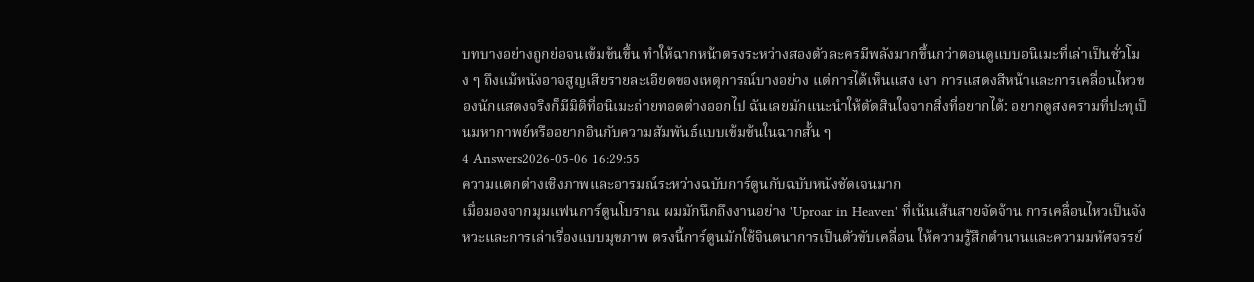บทบางอย่างถูกย่อจนเข้มข้นขึ้น ทำให้ฉากหน้าตรงระหว่างสองตัวละครมีพลังมากขึ้นกว่าตอนดูแบบอนิเมะที่เล่าเป็นชั่วโมง ๆ ถึงแม้หนังอาจสูญเสียรายละเอียดของเหตุการณ์บางอย่าง แต่การได้เห็นแสง เงา การแสดงสีหน้าและการเคลื่อนไหวของนักแสดงจริงก็มีมิติที่อนิเมะถ่ายทอดต่างออกไป ฉันเลยมักแนะนำให้ตัดสินใจจากสิ่งที่อยากได้: อยากดูสงครามที่ปะทุเป็นมหากาพย์หรืออยากอินกับความสัมพันธ์แบบเข้มข้นในฉากสั้น ๆ
4 Answers2026-05-06 16:29:55
ความแตกต่างเชิงภาพและอารมณ์ระหว่างฉบับการ์ตูนกับฉบับหนังชัดเจนมาก
เมื่อมองจากมุมแฟนการ์ตูนโบราณ ผมมักนึกถึงงานอย่าง 'Uproar in Heaven' ที่เน้นเส้นสายจัดจ้าน การเคลื่อนไหวเป็นจังหวะและการเล่าเรื่องแบบมุขภาพ ตรงนี้การ์ตูนมักใช้จินตนาการเป็นตัวขับเคลื่อน ให้ความรู้สึกตำนานและความมหัศจรรย์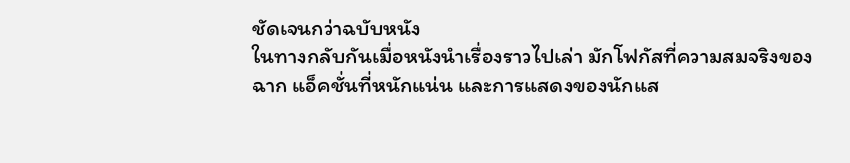ชัดเจนกว่าฉบับหนัง
ในทางกลับกันเมื่อหนังนำเรื่องราวไปเล่า มักโฟกัสที่ความสมจริงของฉาก แอ็คชั่นที่หนักแน่น และการแสดงของนักแส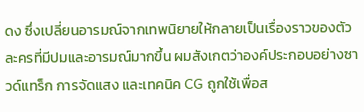ดง ซึ่งเปลี่ยนอารมณ์จากเทพนิยายให้กลายเป็นเรื่องราวของตัวละครที่มีปมและอารมณ์มากขึ้น ผมสังเกตว่าองค์ประกอบอย่างซาวด์แทร็ก การจัดแสง และเทคนิค CG ถูกใช้เพื่อส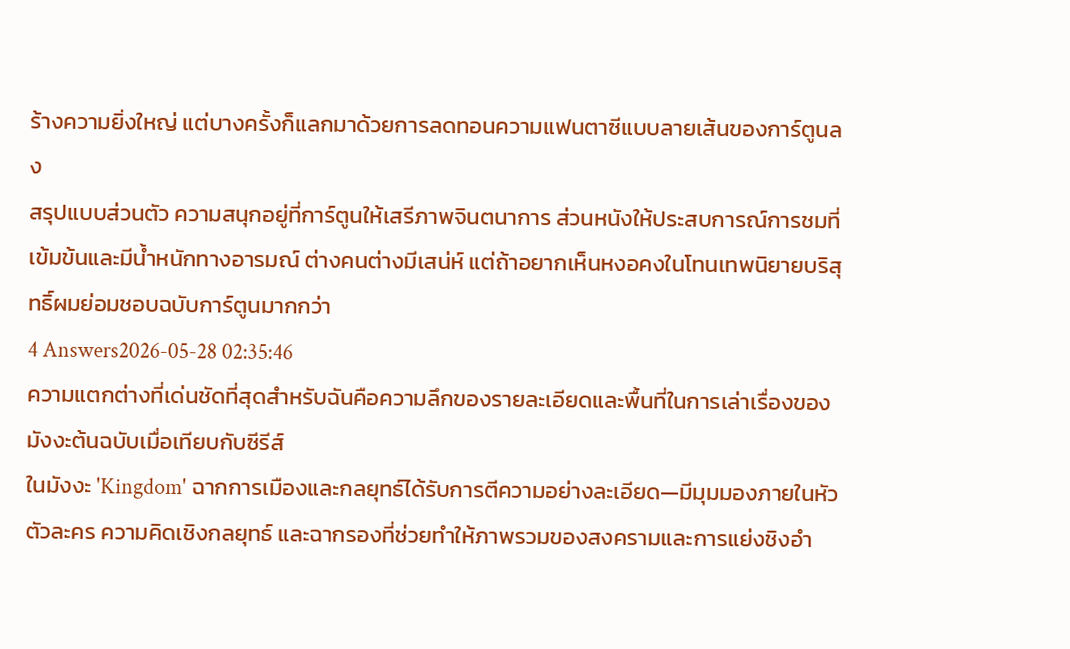ร้างความยิ่งใหญ่ แต่บางครั้งก็แลกมาด้วยการลดทอนความแฟนตาซีแบบลายเส้นของการ์ตูนลง
สรุปแบบส่วนตัว ความสนุกอยู่ที่การ์ตูนให้เสรีภาพจินตนาการ ส่วนหนังให้ประสบการณ์การชมที่เข้มข้นและมีน้ำหนักทางอารมณ์ ต่างคนต่างมีเสน่ห์ แต่ถ้าอยากเห็นหงอคงในโทนเทพนิยายบริสุทธิ์ผมย่อมชอบฉบับการ์ตูนมากกว่า
4 Answers2026-05-28 02:35:46
ความแตกต่างที่เด่นชัดที่สุดสำหรับฉันคือความลึกของรายละเอียดและพื้นที่ในการเล่าเรื่องของมังงะต้นฉบับเมื่อเทียบกับซีรีส์
ในมังงะ 'Kingdom' ฉากการเมืองและกลยุทธ์ได้รับการตีความอย่างละเอียด—มีมุมมองภายในหัวตัวละคร ความคิดเชิงกลยุทธ์ และฉากรองที่ช่วยทำให้ภาพรวมของสงครามและการแย่งชิงอำ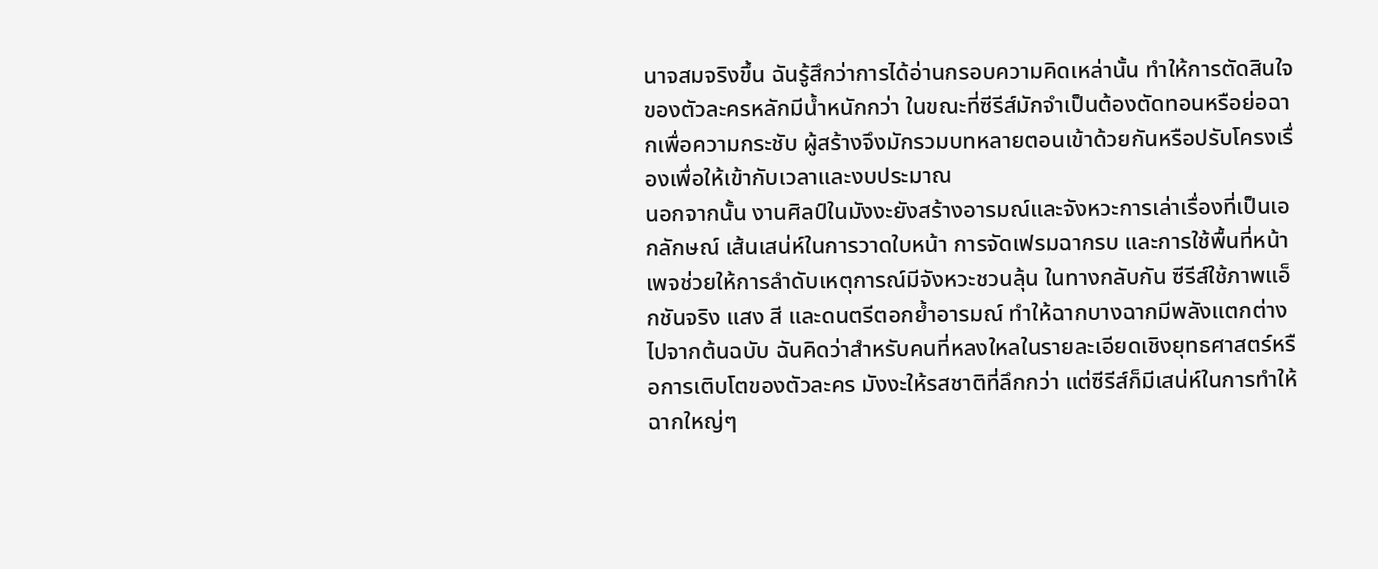นาจสมจริงขึ้น ฉันรู้สึกว่าการได้อ่านกรอบความคิดเหล่านั้น ทำให้การตัดสินใจของตัวละครหลักมีน้ำหนักกว่า ในขณะที่ซีรีส์มักจำเป็นต้องตัดทอนหรือย่อฉากเพื่อความกระชับ ผู้สร้างจึงมักรวมบทหลายตอนเข้าด้วยกันหรือปรับโครงเรื่องเพื่อให้เข้ากับเวลาและงบประมาณ
นอกจากนั้น งานศิลป์ในมังงะยังสร้างอารมณ์และจังหวะการเล่าเรื่องที่เป็นเอกลักษณ์ เส้นเสน่ห์ในการวาดใบหน้า การจัดเฟรมฉากรบ และการใช้พื้นที่หน้าเพจช่วยให้การลำดับเหตุการณ์มีจังหวะชวนลุ้น ในทางกลับกัน ซีรีส์ใช้ภาพแอ็กชันจริง แสง สี และดนตรีตอกย้ำอารมณ์ ทำให้ฉากบางฉากมีพลังแตกต่างไปจากต้นฉบับ ฉันคิดว่าสำหรับคนที่หลงใหลในรายละเอียดเชิงยุทธศาสตร์หรือการเติบโตของตัวละคร มังงะให้รสชาติที่ลึกกว่า แต่ซีรีส์ก็มีเสน่ห์ในการทำให้ฉากใหญ่ๆ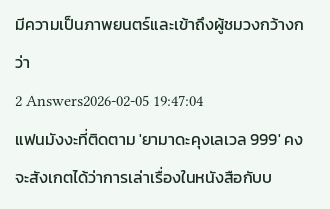มีความเป็นภาพยนตร์และเข้าถึงผู้ชมวงกว้างกว่า
2 Answers2026-02-05 19:47:04
แฟนมังงะที่ติดตาม 'ยามาดะคุงเลเวล 999' คงจะสังเกตได้ว่าการเล่าเรื่องในหนังสือกับบ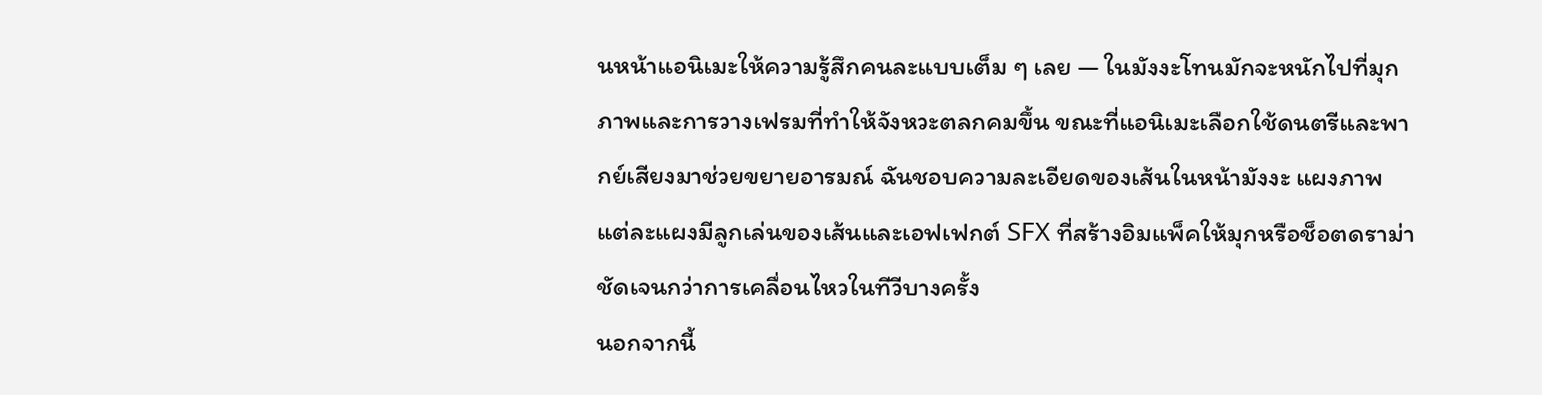นหน้าแอนิเมะให้ความรู้สึกคนละแบบเต็ม ๆ เลย — ในมังงะโทนมักจะหนักไปที่มุกภาพและการวางเฟรมที่ทำให้จังหวะตลกคมขึ้น ขณะที่แอนิเมะเลือกใช้ดนตรีและพากย์เสียงมาช่วยขยายอารมณ์ ฉันชอบความละเอียดของเส้นในหน้ามังงะ แผงภาพแต่ละแผงมีลูกเล่นของเส้นและเอฟเฟกต์ SFX ที่สร้างอิมแพ็คให้มุกหรือช็อตดราม่าชัดเจนกว่าการเคลื่อนไหวในทีวีบางครั้ง
นอกจากนี้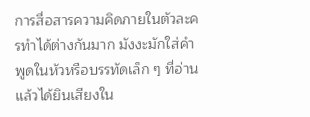การสื่อสารความคิดภายในตัวละครทำได้ต่างกันมาก มังงะมักใส่คำพูดในหัวหรือบรรทัดเล็ก ๆ ที่อ่านแล้วได้ยินเสียงใน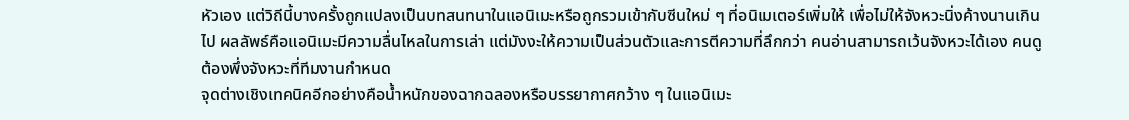หัวเอง แต่วิถีนี้บางครั้งถูกแปลงเป็นบทสนทนาในแอนิเมะหรือถูกรวมเข้ากับซีนใหม่ ๆ ที่อนิเมเตอร์เพิ่มให้ เพื่อไม่ให้จังหวะนิ่งค้างนานเกินไป ผลลัพธ์คือแอนิเมะมีความลื่นไหลในการเล่า แต่มังงะให้ความเป็นส่วนตัวและการตีความที่ลึกกว่า คนอ่านสามารถเว้นจังหวะได้เอง คนดูต้องพึ่งจังหวะที่ทีมงานกำหนด
จุดต่างเชิงเทคนิคอีกอย่างคือน้ำหนักของฉากฉลองหรือบรรยากาศกว้าง ๆ ในแอนิเมะ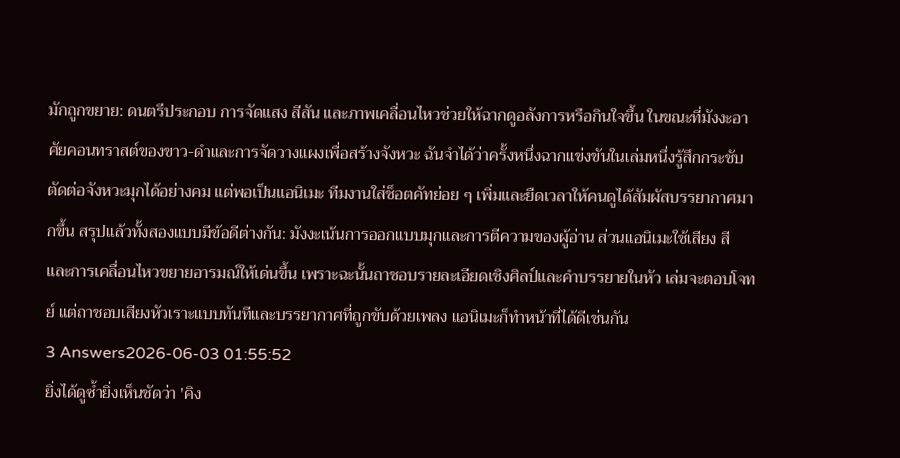มักถูกขยาย: ดนตรีประกอบ การจัดแสง สีสัน และภาพเคลื่อนไหวช่วยให้ฉากดูอลังการหรือกินใจขึ้น ในขณะที่มังงะอาศัยคอนทราสต์ของขาว-ดำและการจัดวางแผงเพื่อสร้างจังหวะ ฉันจำได้ว่าครั้งหนึ่งฉากแข่งขันในเล่มหนึ่งรู้สึกกระชับ ตัดต่อจังหวะมุกได้อย่างคม แต่พอเป็นแอนิเมะ ทีมงานใส่ช็อตคัทย่อย ๆ เพิ่มและยืดเวลาให้คนดูได้สัมผัสบรรยากาศมากขึ้น สรุปแล้วทั้งสองแบบมีข้อดีต่างกัน: มังงะเน้นการออกแบบมุกและการตีความของผู้อ่าน ส่วนแอนิเมะใช้เสียง สี และการเคลื่อนไหวขยายอารมณ์ให้เด่นขึ้น เพราะฉะนั้นถาชอบรายละเอียดเชิงศิลป์และคำบรรยายในหัว เล่มจะตอบโจทย์ แต่ถาชอบเสียงหัวเราะแบบทันทีและบรรยากาศที่ถูกขับด้วยเพลง แอนิเมะก็ทำหน้าที่ได้ดีเช่นกัน
3 Answers2026-06-03 01:55:52
ยิ่งได้ดูซ้ำยิ่งเห็นชัดว่า 'คิง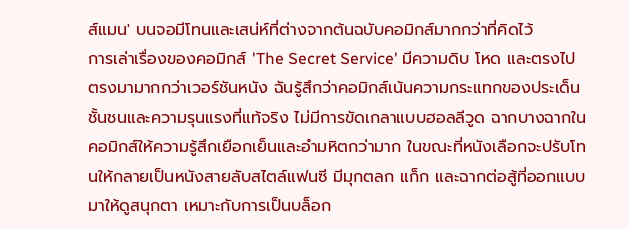ส์แมน' บนจอมีโทนและเสน่ห์ที่ต่างจากต้นฉบับคอมิกส์มากกว่าที่คิดไว้
การเล่าเรื่องของคอมิกส์ 'The Secret Service' มีความดิบ โหด และตรงไปตรงมามากกว่าเวอร์ชันหนัง ฉันรู้สึกว่าคอมิกส์เน้นความกระแทกของประเด็นชั้นชนและความรุนแรงที่แท้จริง ไม่มีการขัดเกลาแบบฮอลลีวูด ฉากบางฉากในคอมิกส์ให้ความรู้สึกเยือกเย็นและอำมหิตกว่ามาก ในขณะที่หนังเลือกจะปรับโทนให้กลายเป็นหนังสายลับสไตล์แฟนซี มีมุกตลก แก็ก และฉากต่อสู้ที่ออกแบบมาให้ดูสนุกตา เหมาะกับการเป็นบล็อก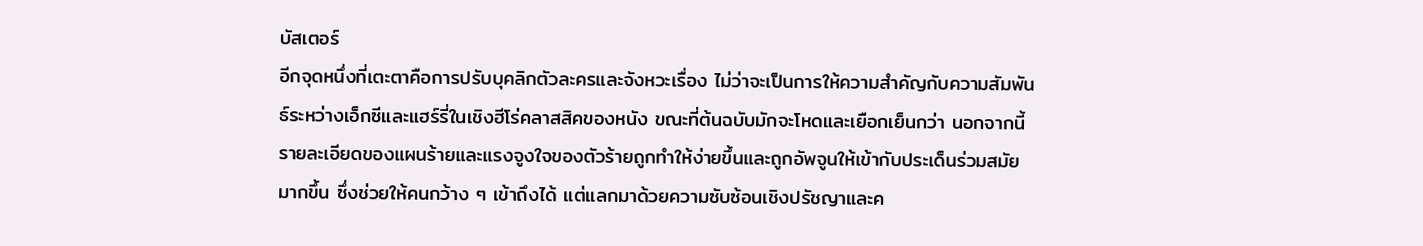บัสเตอร์
อีกจุดหนึ่งที่เตะตาคือการปรับบุคลิกตัวละครและจังหวะเรื่อง ไม่ว่าจะเป็นการให้ความสำคัญกับความสัมพันธ์ระหว่างเอ็กซีและแฮร์รี่ในเชิงฮีโร่คลาสสิคของหนัง ขณะที่ต้นฉบับมักจะโหดและเยือกเย็นกว่า นอกจากนี้รายละเอียดของแผนร้ายและแรงจูงใจของตัวร้ายถูกทำให้ง่ายขึ้นและถูกอัพจูนให้เข้ากับประเด็นร่วมสมัยมากขึ้น ซึ่งช่วยให้คนกว้าง ๆ เข้าถึงได้ แต่แลกมาด้วยความซับซ้อนเชิงปรัชญาและค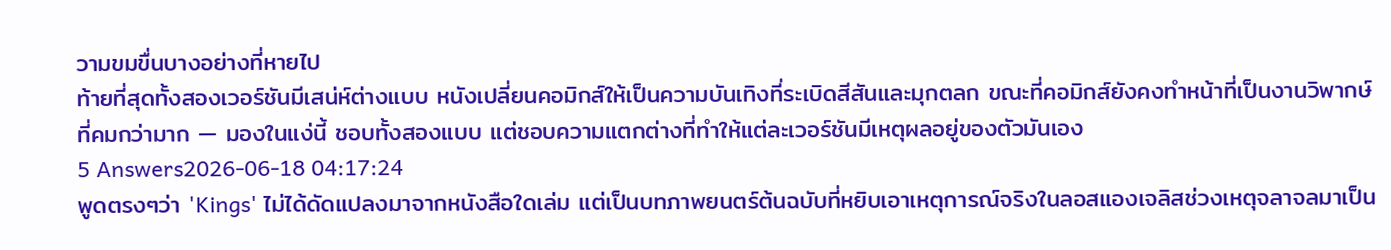วามขมขื่นบางอย่างที่หายไป
ท้ายที่สุดทั้งสองเวอร์ชันมีเสน่ห์ต่างแบบ หนังเปลี่ยนคอมิกส์ให้เป็นความบันเทิงที่ระเบิดสีสันและมุกตลก ขณะที่คอมิกส์ยังคงทำหน้าที่เป็นงานวิพากษ์ที่คมกว่ามาก — มองในแง่นี้ ชอบทั้งสองแบบ แต่ชอบความแตกต่างที่ทำให้แต่ละเวอร์ชันมีเหตุผลอยู่ของตัวมันเอง
5 Answers2026-06-18 04:17:24
พูดตรงๆว่า 'Kings' ไม่ได้ดัดแปลงมาจากหนังสือใดเล่ม แต่เป็นบทภาพยนตร์ต้นฉบับที่หยิบเอาเหตุการณ์จริงในลอสแองเจลิสช่วงเหตุจลาจลมาเป็น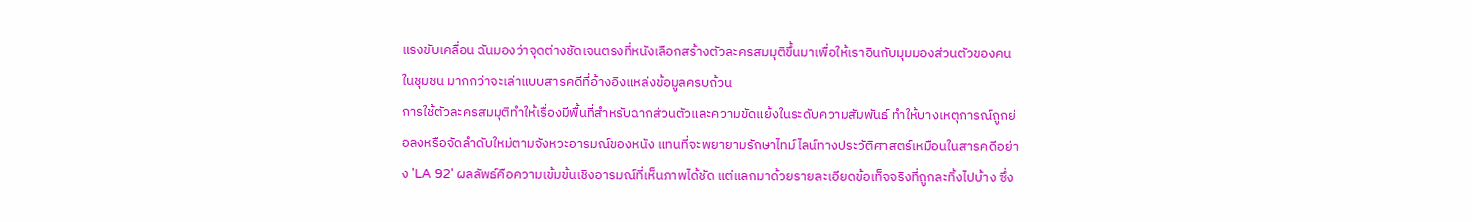แรงขับเคลื่อน ฉันมองว่าจุดต่างชัดเจนตรงที่หนังเลือกสร้างตัวละครสมมุติขึ้นมาเพื่อให้เราอินกับมุมมองส่วนตัวของคนในชุมชน มากกว่าจะเล่าแบบสารคดีที่อ้างอิงแหล่งข้อมูลครบถ้วน
การใช้ตัวละครสมมุติทำให้เรื่องมีพื้นที่สำหรับฉากส่วนตัวและความขัดแย้งในระดับความสัมพันธ์ ทำให้บางเหตุการณ์ถูกย่อลงหรือจัดลำดับใหม่ตามจังหวะอารมณ์ของหนัง แทนที่จะพยายามรักษาไทม์ไลน์ทางประวัติศาสตร์เหมือนในสารคดีอย่าง 'LA 92' ผลลัพธ์คือความเข้มข้นเชิงอารมณ์ที่เห็นภาพได้ชัด แต่แลกมาด้วยรายละเอียดข้อเท็จจริงที่ถูกละทิ้งไปบ้าง ซึ่ง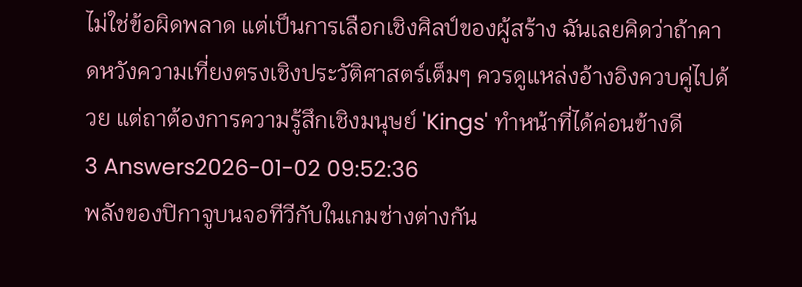ไม่ใช่ข้อผิดพลาด แต่เป็นการเลือกเชิงศิลป์ของผู้สร้าง ฉันเลยคิดว่าถ้าคาดหวังความเที่ยงตรงเชิงประวัติศาสตร์เต็มๆ ควรดูแหล่งอ้างอิงควบคู่ไปด้วย แต่ถาต้องการความรู้สึกเชิงมนุษย์ 'Kings' ทำหน้าที่ได้ค่อนข้างดี
3 Answers2026-01-02 09:52:36
พลังของปิกาจูบนจอทีวีกับในเกมช่างต่างกัน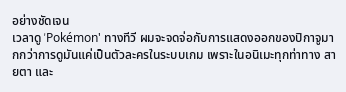อย่างชัดเจน
เวลาดู 'Pokémon' ทางทีวี ผมจะจดจ่อกับการแสดงออกของปิกาจูมากกว่าการดูมันแค่เป็นตัวละครในระบบเกม เพราะในอนิเมะทุกท่าทาง สายตา และ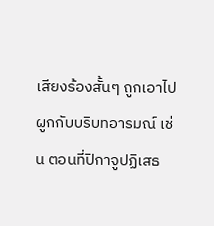เสียงร้องสั้นๆ ถูกเอาไปผูกกับบริบทอารมณ์ เช่น ตอนที่ปิกาจูปฏิเสธ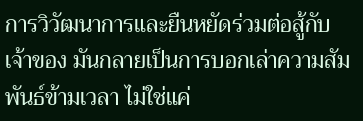การวิวัฒนาการและยืนหยัดร่วมต่อสู้กับเจ้าของ มันกลายเป็นการบอกเล่าความสัมพันธ์ข้ามเวลา ไม่ใช่แค่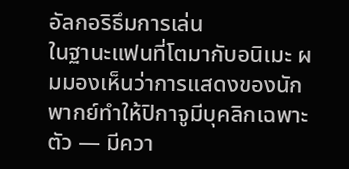อัลกอริธึมการเล่น
ในฐานะแฟนที่โตมากับอนิเมะ ผมมองเห็นว่าการแสดงของนักพากย์ทำให้ปิกาจูมีบุคลิกเฉพาะตัว — มีควา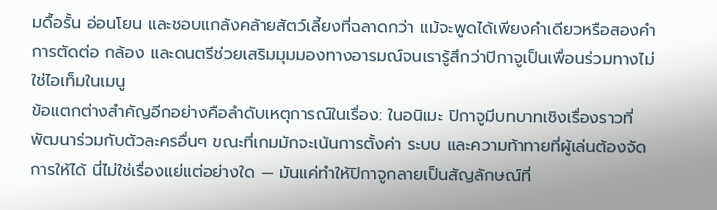มดื้อรั้น อ่อนโยน และชอบแกล้งคล้ายสัตว์เลี้ยงที่ฉลาดกว่า แม้จะพูดได้เพียงคำเดียวหรือสองคำ การตัดต่อ กล้อง และดนตรีช่วยเสริมมุมมองทางอารมณ์จนเรารู้สึกว่าปิกาจูเป็นเพื่อนร่วมทางไม่ใช่ไอเท็มในเมนู
ข้อแตกต่างสำคัญอีกอย่างคือลำดับเหตุการณ์ในเรื่อง: ในอนิเมะ ปิกาจูมีบทบาทเชิงเรื่องราวที่พัฒนาร่วมกับตัวละครอื่นๆ ขณะที่เกมมักจะเน้นการตั้งค่า ระบบ และความท้าทายที่ผู้เล่นต้องจัดการให้ได้ นี่ไม่ใช่เรื่องแย่แต่อย่างใด — มันแค่ทำให้ปิกาจูกลายเป็นสัญลักษณ์ที่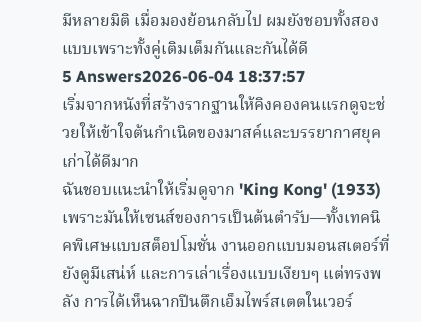มีหลายมิติ เมื่อมองย้อนกลับไป ผมยังชอบทั้งสองแบบเพราะทั้งคู่เติมเต็มกันและกันได้ดี
5 Answers2026-06-04 18:37:57
เริ่มจากหนังที่สร้างรากฐานให้คิงคองคนแรกดูจะช่วยให้เข้าใจต้นกำเนิดของมาสค์และบรรยากาศยุคเก่าได้ดีมาก
ฉันชอบแนะนำให้เริ่มดูจาก 'King Kong' (1933) เพราะมันให้เซนส์ของการเป็นต้นตำรับ—ทั้งเทคนิคพิเศษแบบสต็อปโมชั่น งานออกแบบมอนสเตอร์ที่ยังดูมีเสน่ห์ และการเล่าเรื่องแบบเงียบๆ แต่ทรงพลัง การได้เห็นฉากปีนตึกเอ็มไพร์สเตตในเวอร์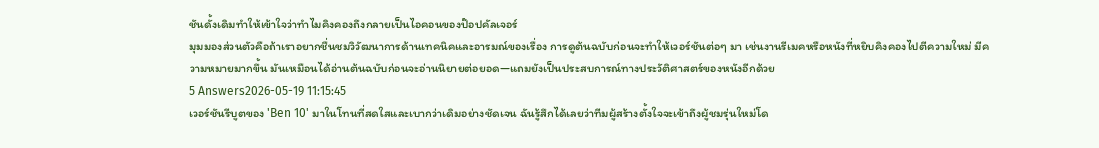ชันดั้งเดิมทำให้เข้าใจว่าทำไมคิงคองถึงกลายเป็นไอคอนของป๊อปคัลเจอร์
มุมมองส่วนตัวคือถ้าเราอยากชื่นชมวิวัฒนาการด้านเทคนิคและอารมณ์ของเรื่อง การดูต้นฉบับก่อนจะทำให้เวอร์ชันต่อๆ มา เช่นงานรีเมคหรือหนังที่หยิบคิงคองไปตีความใหม่ มีความหมายมากขึ้น มันเหมือนได้อ่านต้นฉบับก่อนจะอ่านนิยายต่อยอด—แถมยังเป็นประสบการณ์ทางประวัติศาสตร์ของหนังอีกด้วย
5 Answers2026-05-19 11:15:45
เวอร์ชันรีบูตของ 'Ben 10' มาในโทนที่สดใสและเบากว่าเดิมอย่างชัดเจน ฉันรู้สึกได้เลยว่าทีมผู้สร้างตั้งใจจะเข้าถึงผู้ชมรุ่นใหม่โด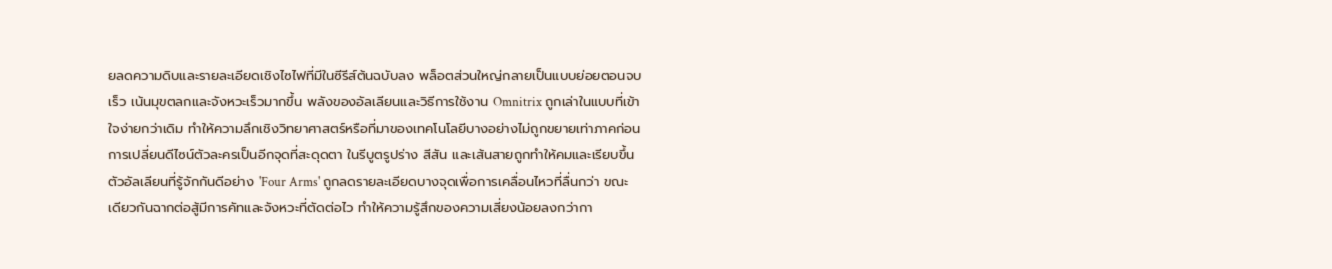ยลดความดิบและรายละเอียดเชิงไซไฟที่มีในซีรีส์ต้นฉบับลง พล็อตส่วนใหญ่กลายเป็นแบบย่อยตอนจบเร็ว เน้นมุขตลกและจังหวะเร็วมากขึ้น พลังของอัลเลียนและวิธีการใช้งาน Omnitrix ถูกเล่าในแบบที่เข้าใจง่ายกว่าเดิม ทำให้ความลึกเชิงวิทยาศาสตร์หรือที่มาของเทคโนโลยีบางอย่างไม่ถูกขยายเท่าภาคก่อน
การเปลี่ยนดีไซน์ตัวละครเป็นอีกจุดที่สะดุดตา ในรีบูตรูปร่าง สีสัน และเส้นสายถูกทำให้คมและเรียบขึ้น ตัวอัลเลียนที่รู้จักกันดีอย่าง 'Four Arms' ถูกลดรายละเอียดบางจุดเพื่อการเคลื่อนไหวที่ลื่นกว่า ขณะเดียวกันฉากต่อสู้มีการคัทและจังหวะที่ตัดต่อไว ทำให้ความรู้สึกของความเสี่ยงน้อยลงกว่ากา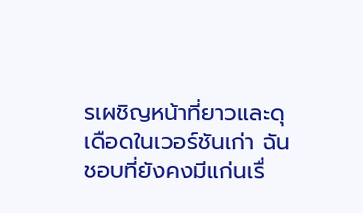รเผชิญหน้าที่ยาวและดุเดือดในเวอร์ชันเก่า ฉันชอบที่ยังคงมีแก่นเรื่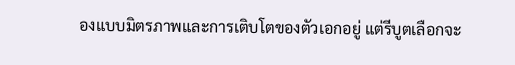องแบบมิตรภาพและการเติบโตของตัวเอกอยู่ แต่รีบูตเลือกจะ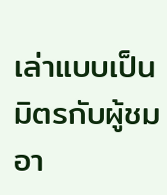เล่าแบบเป็นมิตรกับผู้ชมอา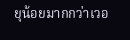ยุน้อยมากกว่าเวอ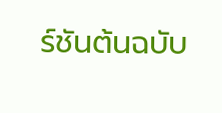ร์ชันต้นฉบับ